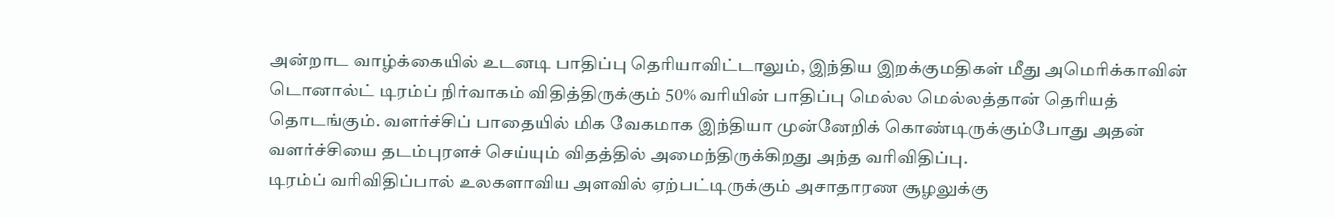அன்றாட வாழ்க்கையில் உடனடி பாதிப்பு தெரியாவிட்டாலும், இந்திய இறக்குமதிகள் மீது அமெரிக்காவின் டொனால்ட் டிரம்ப் நிர்வாகம் விதித்திருக்கும் 50% வரியின் பாதிப்பு மெல்ல மெல்லத்தான் தெரியத் தொடங்கும். வளர்ச்சிப் பாதையில் மிக வேகமாக இந்தியா முன்னேறிக் கொண்டிருக்கும்போது அதன் வளர்ச்சியை தடம்புரளச் செய்யும் விதத்தில் அமைந்திருக்கிறது அந்த வரிவிதிப்பு.
டிரம்ப் வரிவிதிப்பால் உலகளாவிய அளவில் ஏற்பட்டிருக்கும் அசாதாரண சூழலுக்கு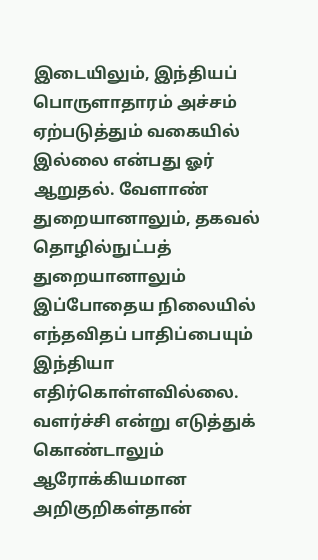இடையிலும், இந்தியப் பொருளாதாரம் அச்சம் ஏற்படுத்தும் வகையில் இல்லை என்பது ஓர் ஆறுதல். வேளாண் துறையானாலும், தகவல் தொழில்நுட்பத் துறையானாலும் இப்போதைய நிலையில் எந்தவிதப் பாதிப்பையும் இந்தியா எதிர்கொள்ளவில்லை. வளர்ச்சி என்று எடுத்துக் கொண்டாலும் ஆரோக்கியமான அறிகுறிகள்தான்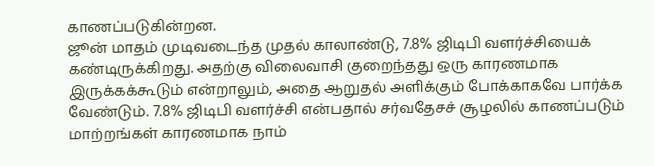காணப்படுகின்றன.
ஜூன் மாதம் முடிவடைந்த முதல் காலாண்டு, 7.8% ஜிடிபி வளர்ச்சியைக் கண்டிருக்கிறது. அதற்கு விலைவாசி குறைந்தது ஒரு காரணமாக இருக்கக்கூடும் என்றாலும், அதை ஆறுதல் அளிக்கும் போக்காகவே பார்க்க வேண்டும். 7.8% ஜிடிபி வளர்ச்சி என்பதால் சர்வதேசச் சூழலில் காணப்படும் மாற்றங்கள் காரணமாக நாம்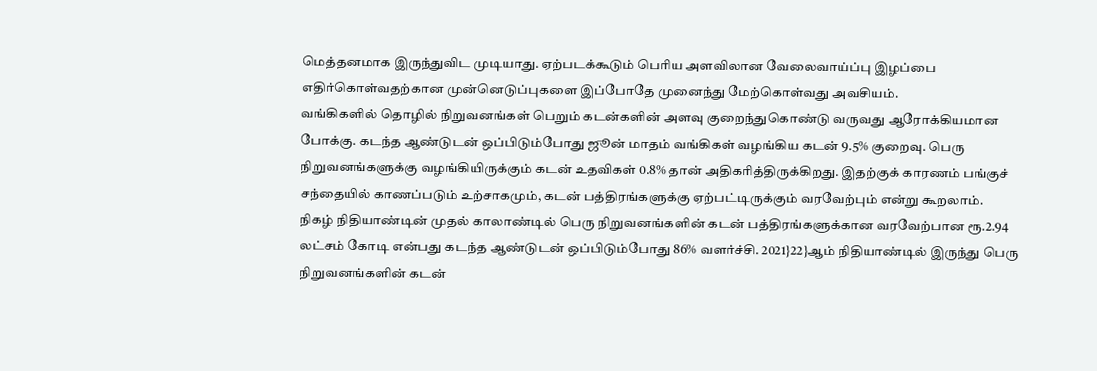மெத்தனமாக இருந்துவிட முடியாது. ஏற்படக்கூடும் பெரிய அளவிலான வேலைவாய்ப்பு இழப்பை எதிர்கொள்வதற்கான முன்னெடுப்புகளை இப்போதே முனைந்து மேற்கொள்வது அவசியம்.
வங்கிகளில் தொழில் நிறுவனங்கள் பெறும் கடன்களின் அளவு குறைந்துகொண்டு வருவது ஆரோக்கியமான போக்கு. கடந்த ஆண்டுடன் ஒப்பிடும்போது ஜூன் மாதம் வங்கிகள் வழங்கிய கடன் 9.5% குறைவு. பெரு நிறுவனங்களுக்கு வழங்கியிருக்கும் கடன் உதவிகள் 0.8% தான் அதிகரித்திருக்கிறது. இதற்குக் காரணம் பங்குச் சந்தையில் காணப்படும் உற்சாகமும், கடன் பத்திரங்களுக்கு ஏற்பட்டிருக்கும் வரவேற்பும் என்று கூறலாம்.
நிகழ் நிதியாண்டின் முதல் காலாண்டில் பெரு நிறுவனங்களின் கடன் பத்திரங்களுக்கான வரவேற்பான ரூ.2.94 லட்சம் கோடி என்பது கடந்த ஆண்டுடன் ஒப்பிடும்போது 86% வளர்ச்சி. 2021}22}ஆம் நிதியாண்டில் இருந்து பெரு நிறுவனங்களின் கடன்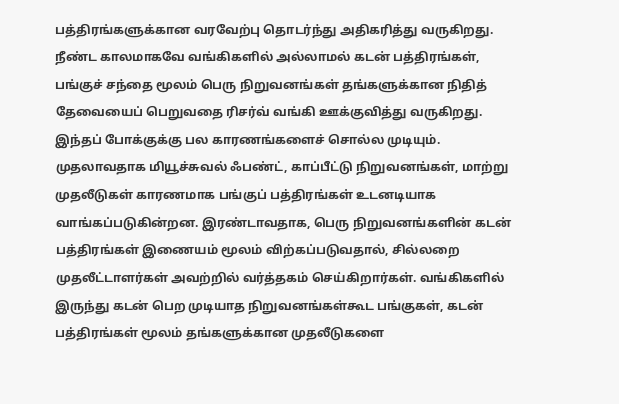பத்திரங்களுக்கான வரவேற்பு தொடர்ந்து அதிகரித்து வருகிறது. நீண்ட காலமாகவே வங்கிகளில் அல்லாமல் கடன் பத்திரங்கள், பங்குச் சந்தை மூலம் பெரு நிறுவனங்கள் தங்களுக்கான நிதித் தேவையைப் பெறுவதை ரிசர்வ் வங்கி ஊக்குவித்து வருகிறது.
இந்தப் போக்குக்கு பல காரணங்களைச் சொல்ல முடியும். முதலாவதாக மியூச்சுவல் ஃபண்ட், காப்பீட்டு நிறுவனங்கள், மாற்று முதலீடுகள் காரணமாக பங்குப் பத்திரங்கள் உடனடியாக வாங்கப்படுகின்றன. இரண்டாவதாக, பெரு நிறுவனங்களின் கடன் பத்திரங்கள் இணையம் மூலம் விற்கப்படுவதால், சில்லறை முதலீட்டாளர்கள் அவற்றில் வர்த்தகம் செய்கிறார்கள். வங்கிகளில் இருந்து கடன் பெற முடியாத நிறுவனங்கள்கூட பங்குகள், கடன் பத்திரங்கள் மூலம் தங்களுக்கான முதலீடுகளை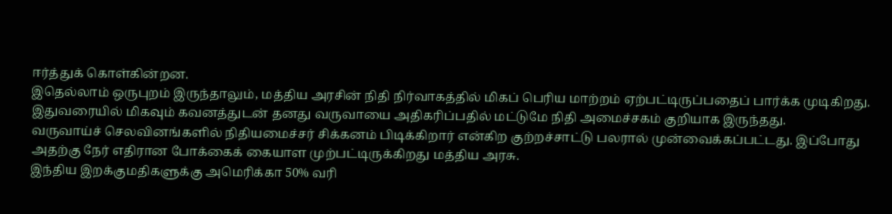ஈர்த்துக் கொள்கின்றன.
இதெல்லாம் ஒருபுறம் இருந்தாலும், மத்திய அரசின் நிதி நிர்வாகத்தில் மிகப் பெரிய மாற்றம் ஏற்பட்டிருப்பதைப் பார்க்க முடிகிறது. இதுவரையில் மிகவும் கவனத்துடன் தனது வருவாயை அதிகரிப்பதில் மட்டுமே நிதி அமைச்சகம் குறியாக இருந்தது.
வருவாய்ச் செலவினங்களில் நிதியமைச்சர் சிக்கனம் பிடிக்கிறார் என்கிற குற்றச்சாட்டு பலரால் முன்வைக்கப்பட்டது. இப்போது அதற்கு நேர் எதிரான போக்கைக் கையாள முற்பட்டிருக்கிறது மத்திய அரசு.
இந்திய இறக்குமதிகளுக்கு அமெரிக்கா 50% வரி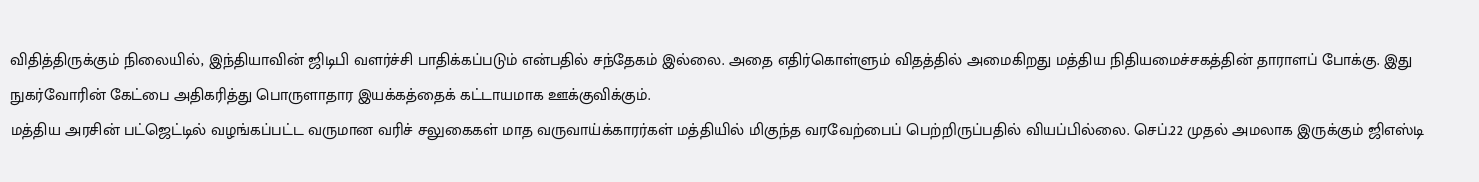விதித்திருக்கும் நிலையில், இந்தியாவின் ஜிடிபி வளர்ச்சி பாதிக்கப்படும் என்பதில் சந்தேகம் இல்லை. அதை எதிர்கொள்ளும் விதத்தில் அமைகிறது மத்திய நிதியமைச்சகத்தின் தாராளப் போக்கு. இது நுகர்வோரின் கேட்பை அதிகரித்து பொருளாதார இயக்கத்தைக் கட்டாயமாக ஊக்குவிக்கும்.
மத்திய அரசின் பட்ஜெட்டில் வழங்கப்பட்ட வருமான வரிச் சலுகைகள் மாத வருவாய்க்காரர்கள் மத்தியில் மிகுந்த வரவேற்பைப் பெற்றிருப்பதில் வியப்பில்லை. செப்.22 முதல் அமலாக இருக்கும் ஜிஎஸ்டி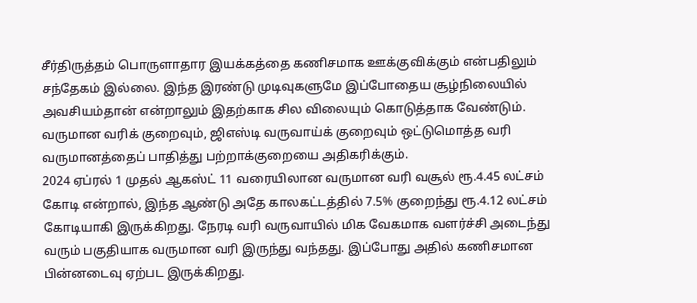சீர்திருத்தம் பொருளாதார இயக்கத்தை கணிசமாக ஊக்குவிக்கும் என்பதிலும் சந்தேகம் இல்லை. இந்த இரண்டு முடிவுகளுமே இப்போதைய சூழ்நிலையில் அவசியம்தான் என்றாலும் இதற்காக சில விலையும் கொடுத்தாக வேண்டும். வருமான வரிக் குறைவும், ஜிஎஸ்டி வருவாய்க் குறைவும் ஒட்டுமொத்த வரி வருமானத்தைப் பாதித்து பற்றாக்குறையை அதிகரிக்கும்.
2024 ஏப்ரல் 1 முதல் ஆகஸ்ட் 11 வரையிலான வருமான வரி வசூல் ரூ.4.45 லட்சம் கோடி என்றால், இந்த ஆண்டு அதே காலகட்டத்தில் 7.5% குறைந்து ரூ.4.12 லட்சம் கோடியாகி இருக்கிறது. நேரடி வரி வருவாயில் மிக வேகமாக வளர்ச்சி அடைந்து வரும் பகுதியாக வருமான வரி இருந்து வந்தது. இப்போது அதில் கணிசமான பின்னடைவு ஏற்பட இருக்கிறது.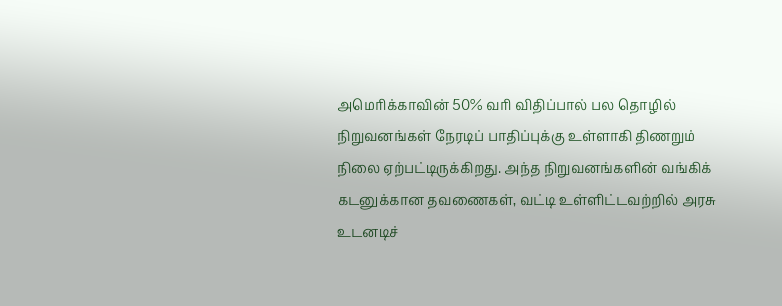அமெரிக்காவின் 50% வரி விதிப்பால் பல தொழில் நிறுவனங்கள் நேரடிப் பாதிப்புக்கு உள்ளாகி திணறும் நிலை ஏற்பட்டிருக்கிறது. அந்த நிறுவனங்களின் வங்கிக் கடனுக்கான தவணைகள், வட்டி உள்ளிட்டவற்றில் அரசு உடனடிச்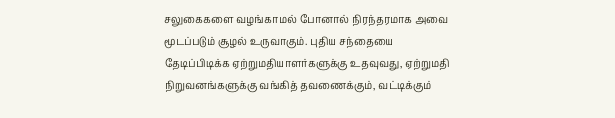சலுகைகளை வழங்காமல் போனால் நிரந்தரமாக அவை மூடப்படும் சூழல் உருவாகும். புதிய சந்தையை தேடிப்பிடிக்க ஏற்றுமதியாளர்களுக்கு உதவுவது, ஏற்றுமதி நிறுவனங்களுக்கு வங்கித் தவணைக்கும், வட்டிக்கும்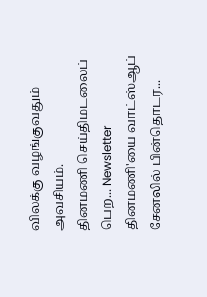விலக்கு வழங்குவதும் அவசியம்.
தினமணி செய்திமடலைப் பெற... Newsletter
தினமணி'யை வாட்ஸ்ஆப் சேனலில் பின்தொடர...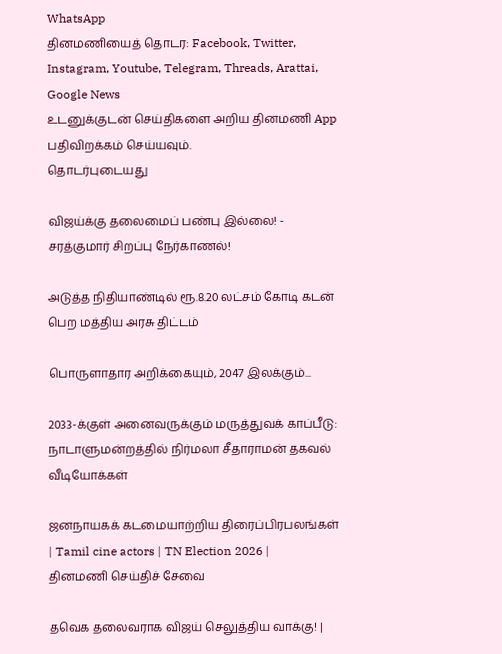WhatsApp
தினமணியைத் தொடர: Facebook, Twitter, Instagram, Youtube, Telegram, Threads, Arattai, Google News
உடனுக்குடன் செய்திகளை அறிய தினமணி App பதிவிறக்கம் செய்யவும்.
தொடர்புடையது

விஜய்க்கு தலைமைப் பண்பு இல்லை! - சரத்குமார் சிறப்பு நேர்காணல்!

அடுத்த நிதியாண்டில் ரூ.8.20 லட்சம் கோடி கடன் பெற மத்திய அரசு திட்டம்

பொருளாதார அறிக்கையும், 2047 இலக்கும்...

2033-க்குள் அனைவருக்கும் மருத்துவக் காப்பீடு: நாடாளுமன்றத்தில் நிர்மலா சீதாராமன் தகவல்
வீடியோக்கள்

ஜனநாயகக் கடமையாற்றிய திரைப்பிரபலங்கள் | Tamil cine actors | TN Election 2026 |
தினமணி செய்திச் சேவை

தவெக தலைவராக விஜய் செலுத்திய வாக்கு! |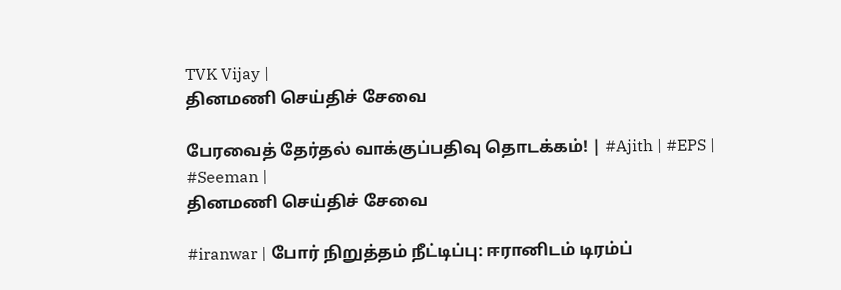TVK Vijay |
தினமணி செய்திச் சேவை

பேரவைத் தேர்தல் வாக்குப்பதிவு தொடக்கம்! | #Ajith | #EPS | #Seeman |
தினமணி செய்திச் சேவை

#iranwar | போர் நிறுத்தம் நீட்டிப்பு: ஈரானிடம் டிரம்ப்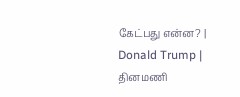கேட்பது என்ன? | Donald Trump |
தினமணி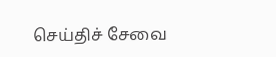செய்திச் சேவை